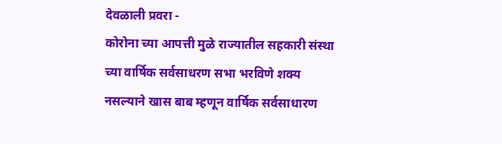देवळाली प्रवरा -
कोरोना च्या आपत्ती मुळे राज्यातील सहकारी संस्था च्या वार्षिक सर्वसाधरण सभा भरविणे शक्य नसल्याने खास बाब म्हणून वार्षिक सर्वसाधारण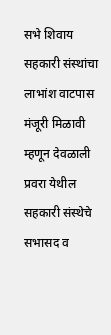सभे शिवाय सहकारी संस्थांचा लाभांश वाटपास मंजूरी मिळावी म्हणून देवळाली प्रवरा येथील सहकारी संस्थेचे सभासद व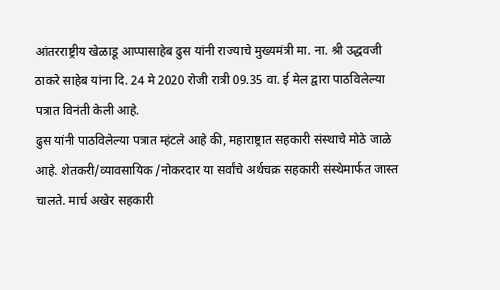आंतरराष्ट्रीय खेळाडू आप्पासाहेब ढुस यांनी राज्याचे मुख्यमंत्री मा. ना. श्री उद्धवजी ठाकरे साहेब यांना दि. 24 मे 2020 रोजी रात्री 09.35 वा. ई मेल द्वारा पाठविलेल्या पत्रात विनंती केली आहे.
ढुस यांनी पाठविलेल्या पत्रात म्हंटले आहे की, महाराष्ट्रात सहकारी संस्थाचे मोठे जाळे आहे. शेतकरी/व्यावसायिक /नोकरदार या सर्वांचे अर्थचक्र सहकारी संस्थेमार्फत जास्त चालते. मार्च अखेर सहकारी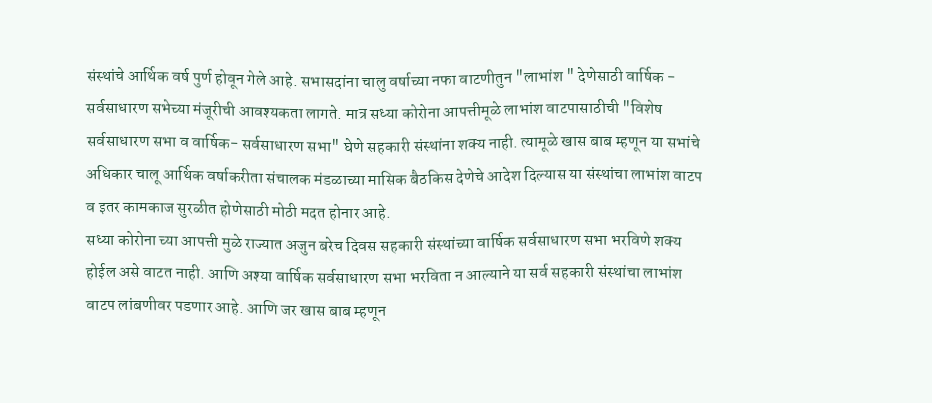संस्थांचे आर्थिक वर्ष पुर्ण होवून गेले आहे. सभासदांना चालु वर्षाच्या नफा वाटणीतुन "लाभांश " देणेसाठी वार्षिक - सर्वसाधारण सभेच्या मंजूरीची आवश्यकता लागते. मात्र सध्या कोरोना आपत्तीमूळे लाभांश वाटपासाठीची "विशेष सर्वसाधारण सभा व वार्षिक- सर्वसाधारण सभा" घेणे सहकारी संस्थांना शक्य नाही. त्यामूळे खास बाब म्हणून या सभांचे अधिकार चालू आर्थिक वर्षाकरीता संचालक मंडळाच्या मासिक बैठकिस देणेचे आदेश दिल्यास या संस्थांचा लाभांश वाटप व इतर कामकाज सुरळीत होणेसाठी मोठी मदत होनार आहे.
सध्या कोरोना च्या आपत्ती मुळे राज्यात अजुन बरेच दिवस सहकारी संस्थांच्या वार्षिक सर्वसाधारण सभा भरविणे शक्य होईल असे वाटत नाही. आणि अश्या वार्षिक सर्वसाधारण सभा भरविता न आल्याने या सर्व सहकारी संस्थांचा लाभांश वाटप लांबणीवर पडणार आहे. आणि जर खास बाब म्हणून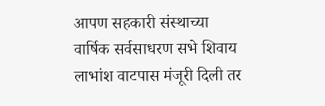आपण सहकारी संस्थाच्या वार्षिक सर्वसाधरण सभे शिवाय लाभांश वाटपास मंजूरी दिली तर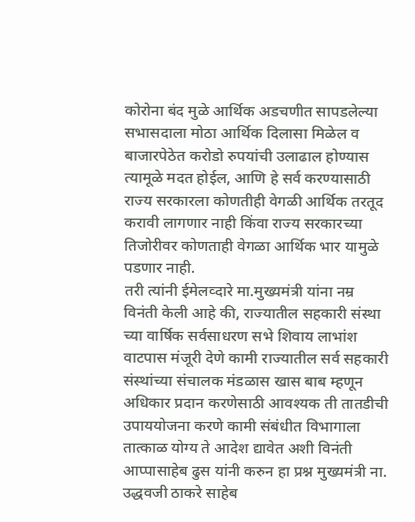कोरोना बंद मुळे आर्थिक अडचणीत सापडलेल्या सभासदाला मोठा आर्थिक दिलासा मिळेल व बाजारपेठेत करोडो रुपयांची उलाढाल होण्यास त्यामूळे मदत होईल, आणि हे सर्व करण्यासाठी राज्य सरकारला कोणतीही वेगळी आर्थिक तरतूद करावी लागणार नाही किंवा राज्य सरकारच्या तिजोरीवर कोणताही वेगळा आर्थिक भार यामुळे पडणार नाही.
तरी त्यांनी ईमेलव्दारे मा.मुख्यमंत्री यांना नम्र विनंती केली आहे की, राज्यातील सहकारी संस्था च्या वार्षिक सर्वसाधरण सभे शिवाय लाभांश वाटपास मंजूरी देणे कामी राज्यातील सर्व सहकारी संस्थांच्या संचालक मंडळास खास बाब म्हणून अधिकार प्रदान करणेसाठी आवश्यक ती तातडीची उपाययोजना करणे कामी संबंधीत विभागाला तात्काळ योग्य ते आदेश द्यावेत अशी विनंती आप्पासाहेब ढुस यांनी करुन हा प्रश्न मुख्यमंत्री ना. उद्धवजी ठाकरे साहेब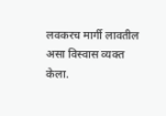लवकरच मार्गी लावतील असा विस्वास व्यक्त केला.